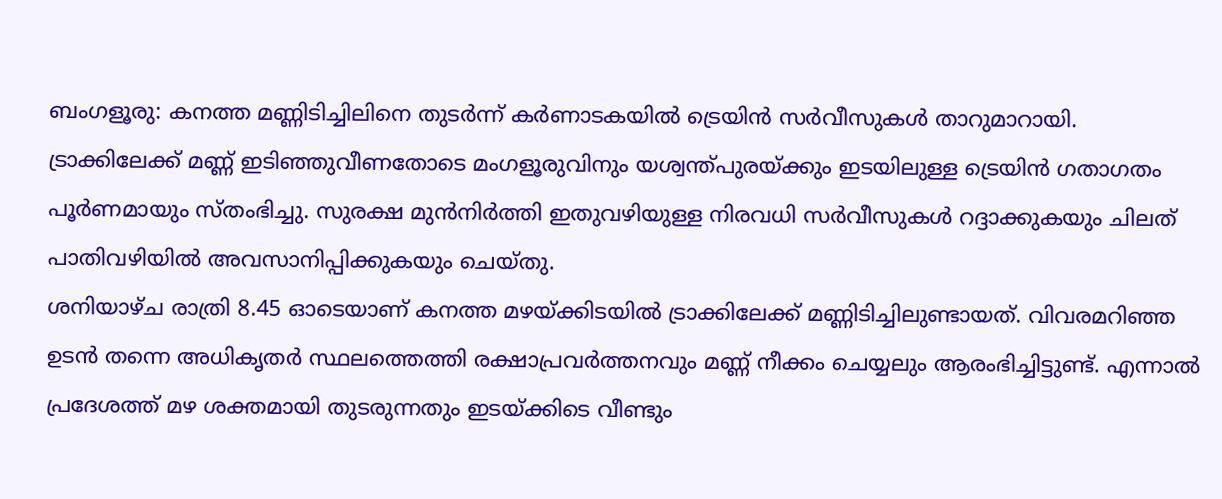ബംഗളൂരു: കനത്ത മണ്ണിടിച്ചിലിനെ തുടർന്ന് കർണാടകയിൽ ട്രെയിൻ സർവീസുകൾ താറുമാറായി. ട്രാക്കിലേക്ക് മണ്ണ് ഇടിഞ്ഞുവീണതോടെ മംഗളൂരുവിനും യശ്വന്ത്പുരയ്ക്കും ഇടയിലുള്ള ട്രെയിൻ ഗതാഗതം പൂർണമായും സ്തംഭിച്ചു. സുരക്ഷ മുൻനിർത്തി ഇതുവഴിയുള്ള നിരവധി സർവീസുകൾ റദ്ദാക്കുകയും ചിലത് പാതിവഴിയിൽ അവസാനിപ്പിക്കുകയും ചെയ്തു.
ശനിയാഴ്ച രാത്രി 8.45 ഓടെയാണ് കനത്ത മഴയ്ക്കിടയിൽ ട്രാക്കിലേക്ക് മണ്ണിടിച്ചിലുണ്ടായത്. വിവരമറിഞ്ഞ ഉടൻ തന്നെ അധികൃതർ സ്ഥലത്തെത്തി രക്ഷാപ്രവർത്തനവും മണ്ണ് നീക്കം ചെയ്യലും ആരംഭിച്ചിട്ടുണ്ട്. എന്നാൽ പ്രദേശത്ത് മഴ ശക്തമായി തുടരുന്നതും ഇടയ്ക്കിടെ വീണ്ടും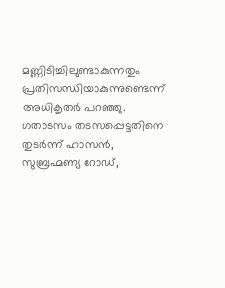മണ്ണിടിച്ചിലുണ്ടാകുന്നതും പ്രതിസന്ധിയാകുന്നുണ്ടെന്ന് അധികൃതർ പറഞ്ഞു.
ഗതാടസം തടസപ്പെട്ടതിനെ തുടർന്ന് ഹാസൻ, സുബ്രഹ്മണ്യ റോഡ്,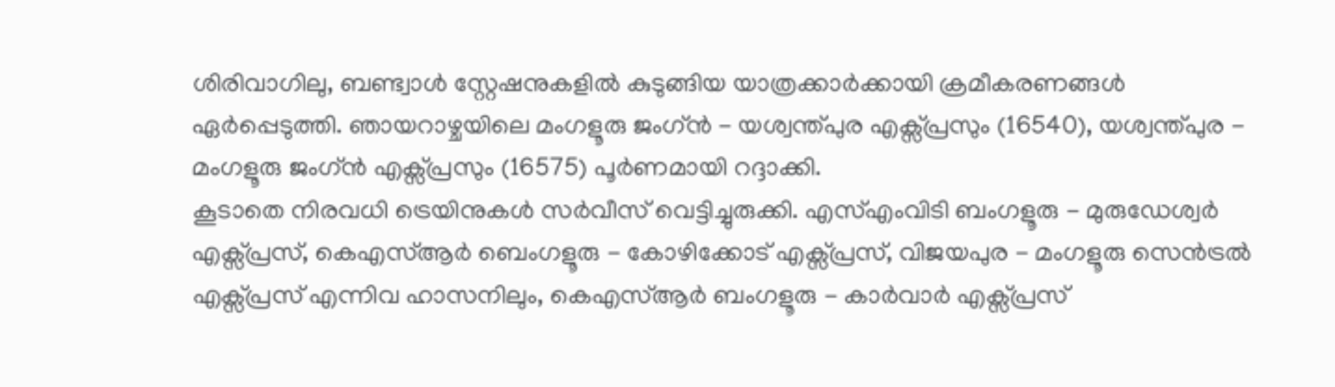ശിരിവാഗിലു, ബണ്ട്വാൾ സ്റ്റേഷനുകളിൽ കുടുങ്ങിയ യാത്രക്കാർക്കായി ക്രമീകരണങ്ങൾ ഏർപ്പെടുത്തി. ഞായറാഴ്ചയിലെ മംഗളൂരു ജംഗ്ൻ - യശ്വന്ത്പുര എക്സ്പ്രസും (16540), യശ്വന്ത്പുര - മംഗളൂരു ജംഗ്ൻ എക്സ്പ്രസും (16575) പൂർണമായി റദ്ദാക്കി.
കൂടാതെ നിരവധി ട്രെയിനുകൾ സർവീസ് വെട്ടിച്ചുരുക്കി. എസ്എംവിടി ബംഗളൂരു - മുരുഡേശ്വർ എക്സ്പ്രസ്, കെഎസ്ആർ ബെംഗളൂരു - കോഴിക്കോട് എക്സ്പ്രസ്, വിജയപുര - മംഗളൂരു സെൻട്രൽ എക്സ്പ്രസ് എന്നിവ ഹാസനിലും, കെഎസ്ആർ ബംഗളൂരു - കാർവാർ എക്സ്പ്രസ്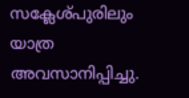സക്ലേശ്പുരിലും യാത്ര അവസാനിപ്പിച്ചു.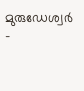മുരുഡേശ്വർ -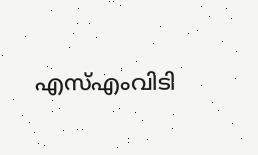എസ്എംവിടി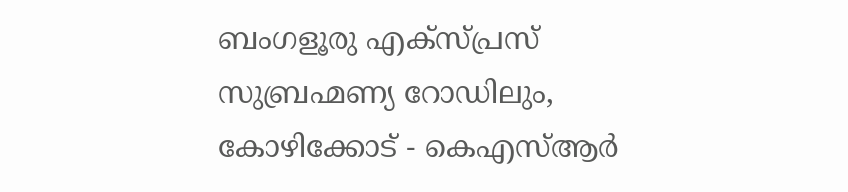ബംഗളൂരു എക്സ്പ്രസ് സുബ്രഹ്മണ്യ റോഡിലും, കോഴിക്കോട് - കെഎസ്ആർ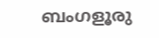ബംഗളൂരു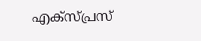എക്സ്പ്രസ്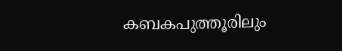കബകപുത്തൂരിലും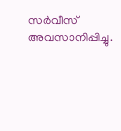സർവീസ് അവസാനിപ്പിച്ചു.